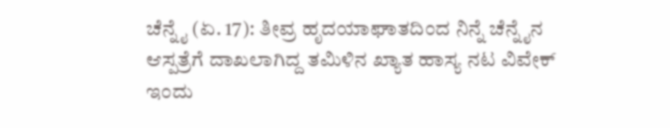ಚೆನ್ನೈ (ಏ. 17): ತೀವ್ರ ಹೃದಯಾಘಾತದಿಂದ ನಿನ್ನೆ ಚೆನ್ನೈನ ಆಸ್ಪತ್ರೆಗೆ ದಾಖಲಾಗಿದ್ದ ತಮಿಳಿನ ಖ್ಯಾತ ಹಾಸ್ಯ ನಟ ವಿವೇಕ್ ಇಂದು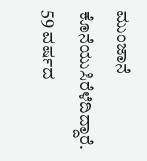ಮುಂಜಾನೆ ಕೊನೆಯುಸಿರೆಳೆದಿದ್ದಾರೆ. 59 ವರ್ಷದ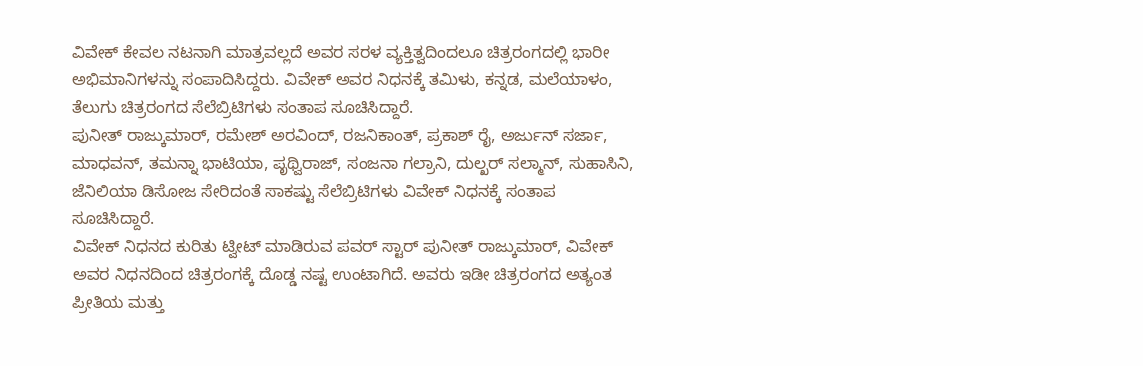ವಿವೇಕ್ ಕೇವಲ ನಟನಾಗಿ ಮಾತ್ರವಲ್ಲದೆ ಅವರ ಸರಳ ವ್ಯಕ್ತಿತ್ವದಿಂದಲೂ ಚಿತ್ರರಂಗದಲ್ಲಿ ಭಾರೀ ಅಭಿಮಾನಿಗಳನ್ನು ಸಂಪಾದಿಸಿದ್ದರು. ವಿವೇಕ್ ಅವರ ನಿಧನಕ್ಕೆ ತಮಿಳು, ಕನ್ನಡ, ಮಲೆಯಾಳಂ, ತೆಲುಗು ಚಿತ್ರರಂಗದ ಸೆಲೆಬ್ರಿಟಿಗಳು ಸಂತಾಪ ಸೂಚಿಸಿದ್ದಾರೆ.
ಪುನೀತ್ ರಾಜ್ಕುಮಾರ್, ರಮೇಶ್ ಅರವಿಂದ್, ರಜನಿಕಾಂತ್, ಪ್ರಕಾಶ್ ರೈ, ಅರ್ಜುನ್ ಸರ್ಜಾ, ಮಾಧವನ್, ತಮನ್ನಾ ಭಾಟಿಯಾ, ಪೃಥ್ವಿರಾಜ್, ಸಂಜನಾ ಗಲ್ರಾನಿ, ದುಲ್ಖರ್ ಸಲ್ಮಾನ್, ಸುಹಾಸಿನಿ, ಜೆನಿಲಿಯಾ ಡಿಸೋಜ ಸೇರಿದಂತೆ ಸಾಕಷ್ಟು ಸೆಲೆಬ್ರಿಟಿಗಳು ವಿವೇಕ್ ನಿಧನಕ್ಕೆ ಸಂತಾಪ ಸೂಚಿಸಿದ್ದಾರೆ.
ವಿವೇಕ್ ನಿಧನದ ಕುರಿತು ಟ್ವೀಟ್ ಮಾಡಿರುವ ಪವರ್ ಸ್ಟಾರ್ ಪುನೀತ್ ರಾಜ್ಕುಮಾರ್, ವಿವೇಕ್ ಅವರ ನಿಧನದಿಂದ ಚಿತ್ರರಂಗಕ್ಕೆ ದೊಡ್ಡ ನಷ್ಟ ಉಂಟಾಗಿದೆ. ಅವರು ಇಡೀ ಚಿತ್ರರಂಗದ ಅತ್ಯಂತ ಪ್ರೀತಿಯ ಮತ್ತು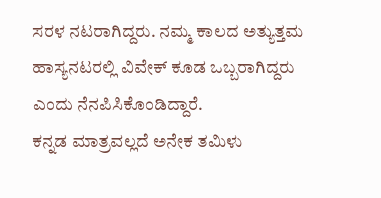ಸರಳ ನಟರಾಗಿದ್ದರು. ನಮ್ಮ ಕಾಲದ ಅತ್ಯುತ್ತಮ ಹಾಸ್ಯನಟರಲ್ಲಿ ವಿವೇಕ್ ಕೂಡ ಒಬ್ಬರಾಗಿದ್ದರು ಎಂದು ನೆನಪಿಸಿಕೊಂಡಿದ್ದಾರೆ.
ಕನ್ನಡ ಮಾತ್ರವಲ್ಲದೆ ಅನೇಕ ತಮಿಳು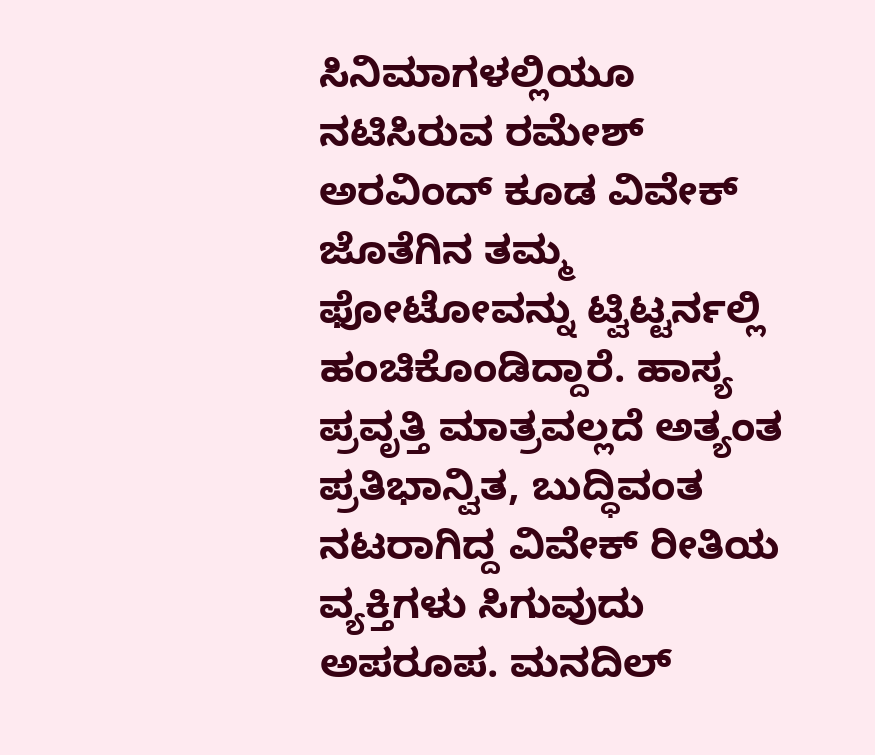ಸಿನಿಮಾಗಳಲ್ಲಿಯೂ ನಟಿಸಿರುವ ರಮೇಶ್ ಅರವಿಂದ್ ಕೂಡ ವಿವೇಕ್ ಜೊತೆಗಿನ ತಮ್ಮ ಫೋಟೋವನ್ನು ಟ್ವಿಟ್ಟರ್ನಲ್ಲಿ ಹಂಚಿಕೊಂಡಿದ್ದಾರೆ. ಹಾಸ್ಯ ಪ್ರವೃತ್ತಿ ಮಾತ್ರವಲ್ಲದೆ ಅತ್ಯಂತ ಪ್ರತಿಭಾನ್ವಿತ, ಬುದ್ಧಿವಂತ ನಟರಾಗಿದ್ದ ವಿವೇಕ್ ರೀತಿಯ ವ್ಯಕ್ತಿಗಳು ಸಿಗುವುದು ಅಪರೂಪ. ಮನದಿಲ್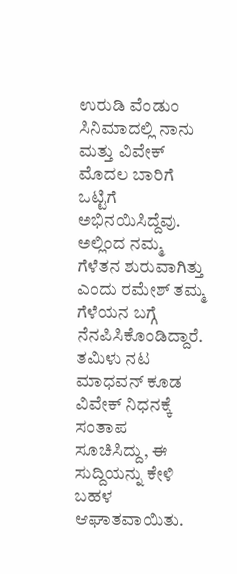ಉರುಡಿ ವೆಂಡುಂ ಸಿನಿಮಾದಲ್ಲಿ ನಾನು ಮತ್ತು ವಿವೇಕ್ ಮೊದಲ ಬಾರಿಗೆ ಒಟ್ಟಿಗೆ ಅಭಿನಯಿಸಿದ್ದೆವು. ಅಲ್ಲಿಂದ ನಮ್ಮ ಗೆಳೆತನ ಶುರುವಾಗಿತ್ತು ಎಂದು ರಮೇಶ್ ತಮ್ಮ ಗೆಳೆಯನ ಬಗ್ಗೆ ನೆನಪಿಸಿಕೊಂಡಿದ್ದಾರೆ.
ತಮಿಳು ನಟ ಮಾಧವನ್ ಕೂಡ ವಿವೇಕ್ ನಿಧನಕ್ಕೆ ಸಂತಾಪ ಸೂಚಿಸಿದ್ದು, ಈ ಸುದ್ದಿಯನ್ನು ಕೇಳಿ ಬಹಳ ಆಘಾತವಾಯಿತು.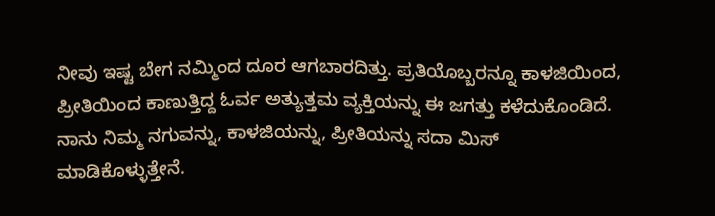ನೀವು ಇಷ್ಟ ಬೇಗ ನಮ್ಮಿಂದ ದೂರ ಆಗಬಾರದಿತ್ತು. ಪ್ರತಿಯೊಬ್ಬರನ್ನೂ ಕಾಳಜಿಯಿಂದ, ಪ್ರೀತಿಯಿಂದ ಕಾಣುತ್ತಿದ್ದ ಓರ್ವ ಅತ್ಯುತ್ತಮ ವ್ಯಕ್ತಿಯನ್ನು ಈ ಜಗತ್ತು ಕಳೆದುಕೊಂಡಿದೆ. ನಾನು ನಿಮ್ಮ ನಗುವನ್ನು, ಕಾಳಜಿಯನ್ನು, ಪ್ರೀತಿಯನ್ನು ಸದಾ ಮಿಸ್ ಮಾಡಿಕೊಳ್ಳುತ್ತೇನೆ.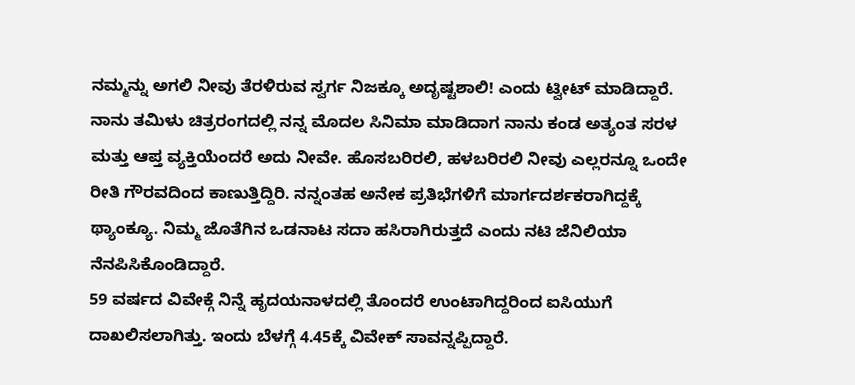ನಮ್ಮನ್ನು ಅಗಲಿ ನೀವು ತೆರಳಿರುವ ಸ್ವರ್ಗ ನಿಜಕ್ಕೂ ಅದೃಷ್ಟಶಾಲಿ! ಎಂದು ಟ್ವೀಟ್ ಮಾಡಿದ್ದಾರೆ.
ನಾನು ತಮಿಳು ಚಿತ್ರರಂಗದಲ್ಲಿ ನನ್ನ ಮೊದಲ ಸಿನಿಮಾ ಮಾಡಿದಾಗ ನಾನು ಕಂಡ ಅತ್ಯಂತ ಸರಳ ಮತ್ತು ಆಪ್ತ ವ್ಯಕ್ತಿಯೆಂದರೆ ಅದು ನೀವೇ. ಹೊಸಬರಿರಲಿ, ಹಳಬರಿರಲಿ ನೀವು ಎಲ್ಲರನ್ನೂ ಒಂದೇ ರೀತಿ ಗೌರವದಿಂದ ಕಾಣುತ್ತಿದ್ದಿರಿ. ನನ್ನಂತಹ ಅನೇಕ ಪ್ರತಿಭೆಗಳಿಗೆ ಮಾರ್ಗದರ್ಶಕರಾಗಿದ್ದಕ್ಕೆ ಥ್ಯಾಂಕ್ಯೂ. ನಿಮ್ಮ ಜೊತೆಗಿನ ಒಡನಾಟ ಸದಾ ಹಸಿರಾಗಿರುತ್ತದೆ ಎಂದು ನಟಿ ಜೆನಿಲಿಯಾ ನೆನಪಿಸಿಕೊಂಡಿದ್ದಾರೆ.
59 ವರ್ಷದ ವಿವೇಕ್ಗೆ ನಿನ್ನೆ ಹೃದಯನಾಳದಲ್ಲಿ ತೊಂದರೆ ಉಂಟಾಗಿದ್ದರಿಂದ ಐಸಿಯುಗೆ ದಾಖಲಿಸಲಾಗಿತ್ತು. ಇಂದು ಬೆಳಗ್ಗೆ 4.45ಕ್ಕೆ ವಿವೇಕ್ ಸಾವನ್ನಪ್ಪಿದ್ದಾರೆ.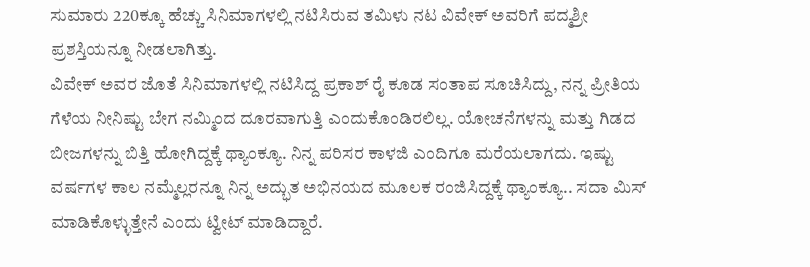ಸುಮಾರು 220ಕ್ಕೂ ಹೆಚ್ಚು ಸಿನಿಮಾಗಳಲ್ಲಿ ನಟಿಸಿರುವ ತಮಿಳು ನಟ ವಿವೇಕ್ ಅವರಿಗೆ ಪದ್ಮಶ್ರೀ ಪ್ರಶಸ್ತಿಯನ್ನೂ ನೀಡಲಾಗಿತ್ತು.
ವಿವೇಕ್ ಅವರ ಜೊತೆ ಸಿನಿಮಾಗಳಲ್ಲಿ ನಟಿಸಿದ್ದ ಪ್ರಕಾಶ್ ರೈ ಕೂಡ ಸಂತಾಪ ಸೂಚಿಸಿದ್ದು, ನನ್ನ ಪ್ರೀತಿಯ ಗೆಳೆಯ ನೀನಿಷ್ಟು ಬೇಗ ನಮ್ಮಿಂದ ದೂರವಾಗುತ್ತಿ ಎಂದುಕೊಂಡಿರಲಿಲ್ಲ. ಯೋಚನೆಗಳನ್ನು ಮತ್ತು ಗಿಡದ ಬೀಜಗಳನ್ನು ಬಿತ್ತಿ ಹೋಗಿದ್ದಕ್ಕೆ ಥ್ಯಾಂಕ್ಯೂ. ನಿನ್ನ ಪರಿಸರ ಕಾಳಜಿ ಎಂದಿಗೂ ಮರೆಯಲಾಗದು. ಇಷ್ಟು ವರ್ಷಗಳ ಕಾಲ ನಮ್ಮೆಲ್ಲರನ್ನೂ ನಿನ್ನ ಅದ್ಭುತ ಅಭಿನಯದ ಮೂಲಕ ರಂಜಿಸಿದ್ದಕ್ಕೆ ಥ್ಯಾಂಕ್ಯೂ.. ಸದಾ ಮಿಸ್ ಮಾಡಿಕೊಳ್ಳುತ್ತೇನೆ ಎಂದು ಟ್ವೀಟ್ ಮಾಡಿದ್ದಾರೆ.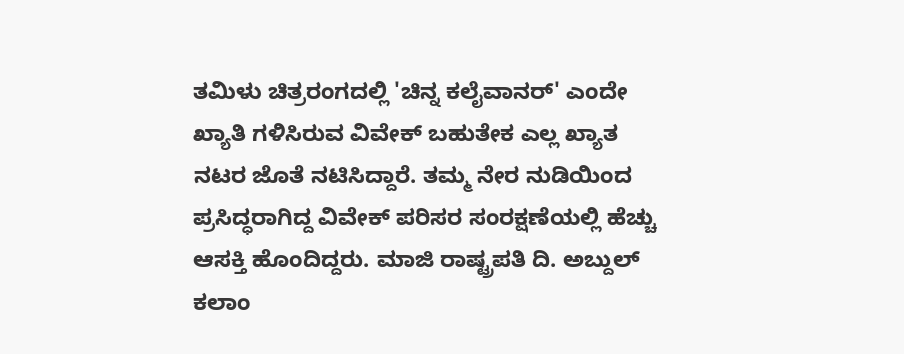ತಮಿಳು ಚಿತ್ರರಂಗದಲ್ಲಿ 'ಚಿನ್ನ ಕಲೈವಾನರ್' ಎಂದೇ ಖ್ಯಾತಿ ಗಳಿಸಿರುವ ವಿವೇಕ್ ಬಹುತೇಕ ಎಲ್ಲ ಖ್ಯಾತ ನಟರ ಜೊತೆ ನಟಿಸಿದ್ದಾರೆ. ತಮ್ಮ ನೇರ ನುಡಿಯಿಂದ ಪ್ರಸಿದ್ಧರಾಗಿದ್ದ ವಿವೇಕ್ ಪರಿಸರ ಸಂರಕ್ಷಣೆಯಲ್ಲಿ ಹೆಚ್ಚು ಆಸಕ್ತಿ ಹೊಂದಿದ್ದರು. ಮಾಜಿ ರಾಷ್ಟ್ರಪತಿ ದಿ. ಅಬ್ದುಲ್ ಕಲಾಂ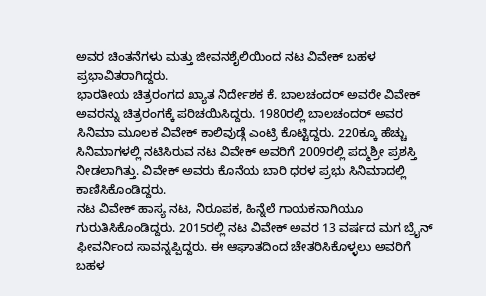ಅವರ ಚಿಂತನೆಗಳು ಮತ್ತು ಜೀವನಶೈಲಿಯಿಂದ ನಟ ವಿವೇಕ್ ಬಹಳ ಪ್ರಭಾವಿತರಾಗಿದ್ದರು.
ಭಾರತೀಯ ಚಿತ್ರರಂಗದ ಖ್ಯಾತ ನಿರ್ದೇಶಕ ಕೆ. ಬಾಲಚಂದರ್ ಅವರೇ ವಿವೇಕ್ ಅವರನ್ನು ಚಿತ್ರರಂಗಕ್ಕೆ ಪರಿಚಯಿಸಿದ್ದರು. 1980ರಲ್ಲಿ ಬಾಲಚಂದರ್ ಅವರ ಸಿನಿಮಾ ಮೂಲಕ ವಿವೇಕ್ ಕಾಲಿವುಡ್ಗೆ ಎಂಟ್ರಿ ಕೊಟ್ಟಿದ್ದರು. 220ಕ್ಕೂ ಹೆಚ್ಚು ಸಿನಿಮಾಗಳಲ್ಲಿ ನಟಿಸಿರುವ ನಟ ವಿವೇಕ್ ಅವರಿಗೆ 2009ರಲ್ಲಿ ಪದ್ಮಶ್ರೀ ಪ್ರಶಸ್ತಿ ನೀಡಲಾಗಿತ್ತು. ವಿವೇಕ್ ಅವರು ಕೊನೆಯ ಬಾರಿ ಧರಳ ಪ್ರಭು ಸಿನಿಮಾದಲ್ಲಿ ಕಾಣಿಸಿಕೊಂಡಿದ್ದರು.
ನಟ ವಿವೇಕ್ ಹಾಸ್ಯ ನಟ, ನಿರೂಪಕ, ಹಿನ್ನೆಲೆ ಗಾಯಕನಾಗಿಯೂ ಗುರುತಿಸಿಕೊಂಡಿದ್ದರು. 2015ರಲ್ಲಿ ನಟ ವಿವೇಕ್ ಅವರ 13 ವರ್ಷದ ಮಗ ಬ್ರೈನ್ ಫೀವರ್ನಿಂದ ಸಾವನ್ನಪ್ಪಿದ್ದರು. ಈ ಆಘಾತದಿಂದ ಚೇತರಿಸಿಕೊಳ್ಳಲು ಅವರಿಗೆ ಬಹಳ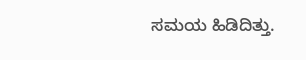ಸಮಯ ಹಿಡಿದಿತ್ತು.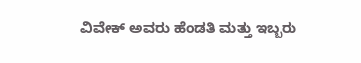ವಿವೇಕ್ ಅವರು ಹೆಂಡತಿ ಮತ್ತು ಇಬ್ಬರು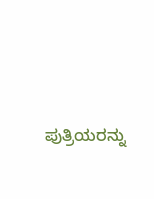ಪುತ್ರಿಯರನ್ನು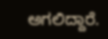ಅಗಲಿದ್ದಾರೆ.